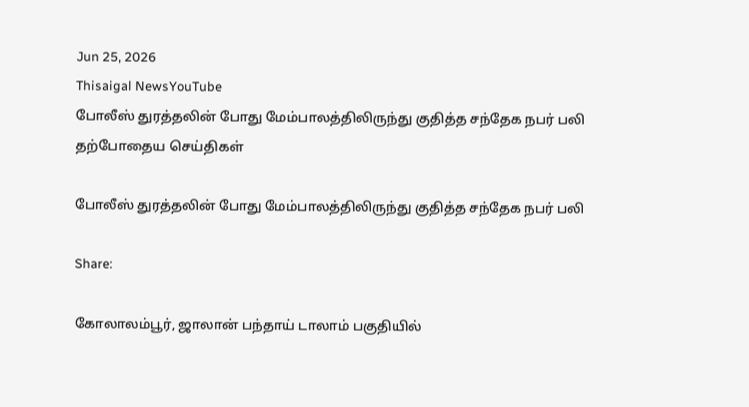Jun 25, 2026
Thisaigal NewsYouTube
போலீஸ் துரத்தலின் போது மேம்பாலத்திலிருந்து குதித்த சந்தேக நபர் பலி
தற்போதைய செய்திகள்

போலீஸ் துரத்தலின் போது மேம்பாலத்திலிருந்து குதித்த சந்தேக நபர் பலி

Share:

கோலாலம்பூர், ஜாலான் பந்தாய் டாலாம் பகுதியில்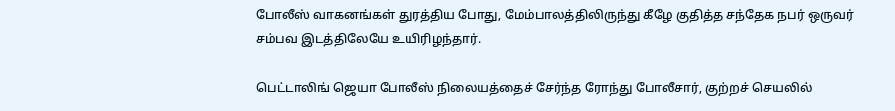போலீஸ் வாகனங்கள் துரத்திய போது, மேம்பாலத்திலிருந்து கீழே குதித்த சந்தேக நபர் ஒருவர் சம்பவ இடத்திலேயே உயிரிழந்தார்.

பெட்டாலிங் ஜெயா போலீஸ் நிலையத்தைச் சேர்ந்த ரோந்து போலீசார், குற்றச் செயலில்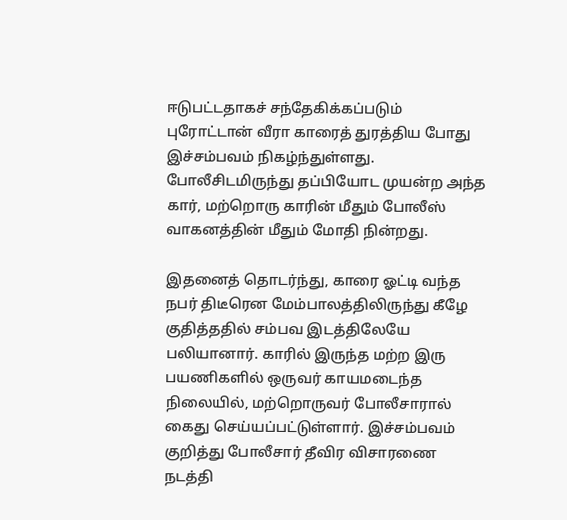ஈடுபட்டதாகச் சந்தேகிக்கப்படும் புரோட்டான் வீரா காரைத் துரத்திய போது இச்சம்பவம் நிகழ்ந்துள்ளது. போலீசிடமிருந்து தப்பியோட முயன்ற அந்த கார், மற்றொரு காரின் மீதும் போலீஸ் வாகனத்தின் மீதும் மோதி நின்றது.

இதனைத் தொடர்ந்து, காரை ஓட்டி வந்த நபர் திடீரென மேம்பாலத்திலிருந்து கீழே குதித்ததில் சம்பவ இடத்திலேயே பலியானார். காரில் இருந்த மற்ற இரு பயணிகளில் ஒருவர் காயமடைந்த நிலையில், மற்றொருவர் போலீசாரால் கைது செய்யப்பட்டுள்ளார். இச்சம்பவம் குறித்து போலீசார் தீவிர விசாரணை நடத்தி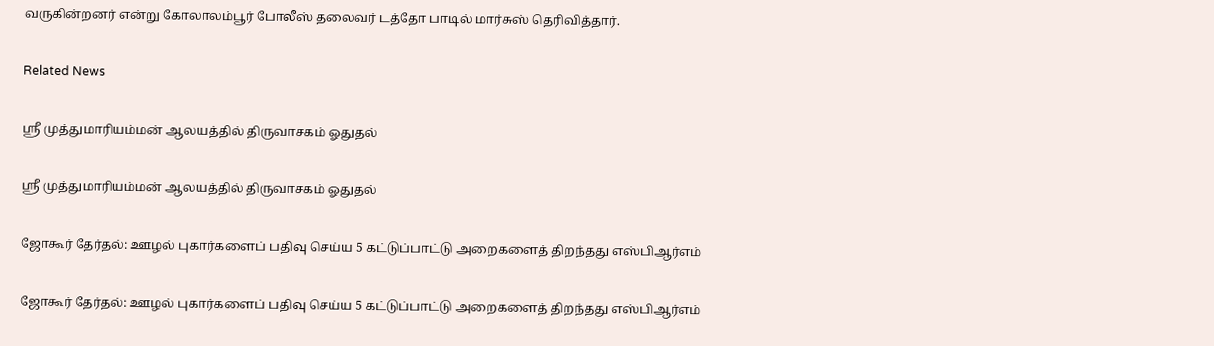வருகின்றனர் என்று கோலாலம்பூர் போலீஸ் தலைவர் டத்தோ பாடில் மார்சுஸ் தெரிவித்தார்.

Related News

ஸ்ரீ முத்துமாரியம்மன் ஆலயத்தில் திருவாசகம் ஓதுதல்

ஸ்ரீ முத்துமாரியம்மன் ஆலயத்தில் திருவாசகம் ஓதுதல்

ஜோகூர் தேர்தல்: ஊழல் புகார்களைப் பதிவு செய்ய 5 கட்டுப்பாட்டு அறைகளைத் திறந்தது எஸ்பிஆர்எம்

ஜோகூர் தேர்தல்: ஊழல் புகார்களைப் பதிவு செய்ய 5 கட்டுப்பாட்டு அறைகளைத் திறந்தது எஸ்பிஆர்எம்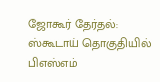ஜோகூர் தேர்தல்: ஸ்கூடாய் தொகுதியில் பிஎஸ்எம்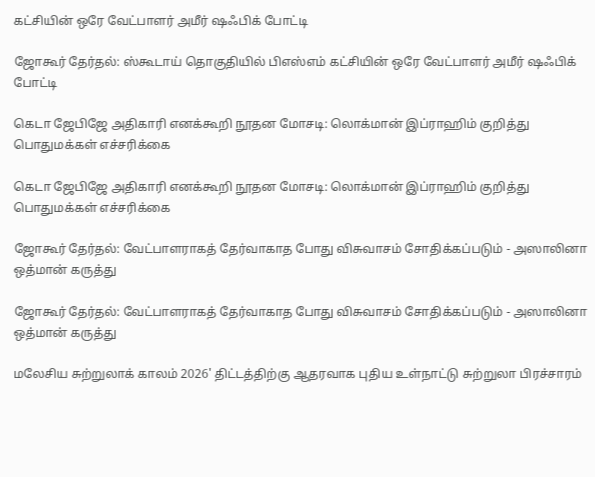கட்சியின் ஒரே வேட்பாளர் அமீர் ஷஃபிக் போட்டி

ஜோகூர் தேர்தல்: ஸ்கூடாய் தொகுதியில் பிஎஸ்எம் கட்சியின் ஒரே வேட்பாளர் அமீர் ஷஃபிக் போட்டி

கெடா ஜேபிஜே அதிகாரி எனக்கூறி நூதன மோசடி: லொக்மான் இப்ராஹிம் குறித்து பொதுமக்கள் எச்சரிக்கை

கெடா ஜேபிஜே அதிகாரி எனக்கூறி நூதன மோசடி: லொக்மான் இப்ராஹிம் குறித்து பொதுமக்கள் எச்சரிக்கை

ஜோகூர் தேர்தல்: வேட்பாளராகத் தேர்வாகாத போது விசுவாசம் சோதிக்கப்படும் - அஸாலினா ஒத்மான் கருத்து

ஜோகூர் தேர்தல்: வேட்பாளராகத் தேர்வாகாத போது விசுவாசம் சோதிக்கப்படும் - அஸாலினா ஒத்மான் கருத்து

மலேசிய சுற்றுலாக் காலம் 2026' திட்டத்திற்கு ஆதரவாக புதிய உள்நாட்டு சுற்றுலா பிரச்சாரம்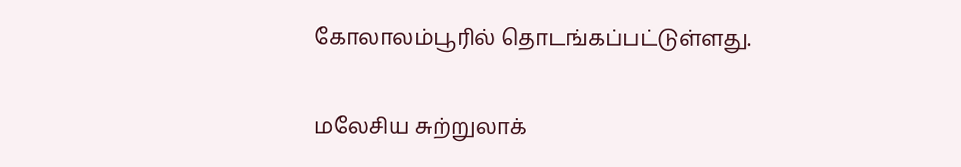கோலாலம்பூரில் தொடங்கப்பட்டுள்ளது.

மலேசிய சுற்றுலாக்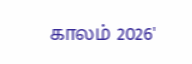காலம் 2026'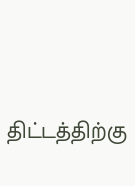திட்டத்திற்கு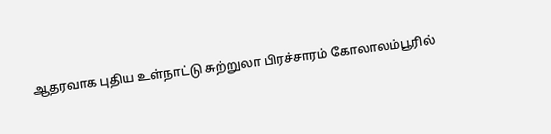ஆதரவாக புதிய உள்நாட்டு சுற்றுலா பிரச்சாரம் கோலாலம்பூரில்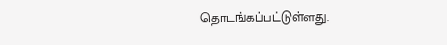தொடங்கப்பட்டுள்ளது.